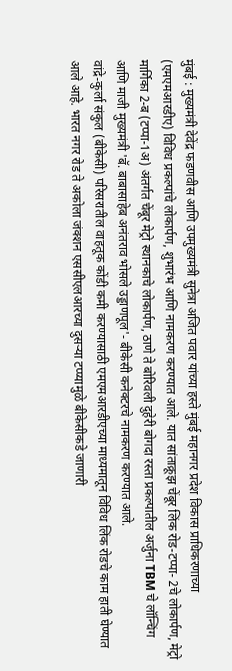मुंबई : मुख्यमंत्री देवेंद्र फडणवीस आणि उपमुख्यमंत्री सुनेत्रा अजित पवार यांच्या हस्ते मुंबई महानगर प्रदेश विकास प्राधिकरणाच्या (एमएमआरडीए) विविध प्रकल्पांचे लोकार्पण, शुभारंभ आणि नामकरण करण्यात आले. यात सांताक्रूझ चेंबूर लिंक रोड-टप्पा- 2चे लोकार्पण, मेट्रो मार्गिका 2-ब (टप्पा-1अ) अंतर्गत चेंबूर मेट्रो स्थानकाचे लोकार्पण, ठाणे ते बोरिवली दुहेरी बोगदा रस्ता प्रकल्पातील अर्जुना TBM चे लॉन्चिंग आणि माजी मुख्यमंत्री 'बॅ. बाबासाहेब अनंतराव भोसले उड्डाणपूल'- बीकेसी कनेक्टरचे नामकरण करण्यात आले.
वांद्रे-कुर्ला संकुल (बीकेसी) परिसरातील वाहतूक कोंडी कमी करण्यासाठी एमएमआरडीएच्या माध्यमातून विविध लिंक रोडचे काम हाती घेण्यात आले आहे. भारत नगर रोड ते अकोला जंक्शन एससीएलआरच्या दुसऱ्या टप्प्यामुळे बीकेसीकडे जाणारी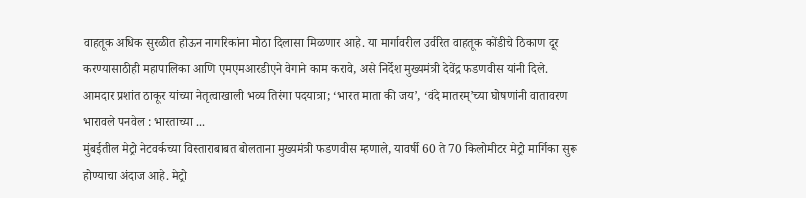वाहतूक अधिक सुरळीत होऊन नागरिकांना मोठा दिलासा मिळणार आहे. या मार्गावरील उर्वरित वाहतूक कोंडीचे ठिकाण दूर करण्यासाठीही महापालिका आणि एमएमआरडीएने वेगाने काम करावे, असे निर्देश मुख्यमंत्री देवेंद्र फडणवीस यांनी दिले.
आमदार प्रशांत ठाकूर यांच्या नेतृत्वाखाली भव्य तिरंगा पदयात्रा; ‘भारत माता की जय’, ‘वंदे मातरम्’च्या घोषणांनी वातावरण भारावले पनवेल : भारताच्या ...
मुंबईतील मेट्रो नेटवर्कच्या विस्ताराबाबत बोलताना मुख्यमंत्री फडणवीस म्हणाले, यावर्षी 60 ते 70 किलोमीटर मेट्रो मार्गिका सुरू होण्याचा अंदाज आहे. मेट्रो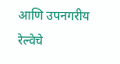आणि उपनगरीय रेल्वेचे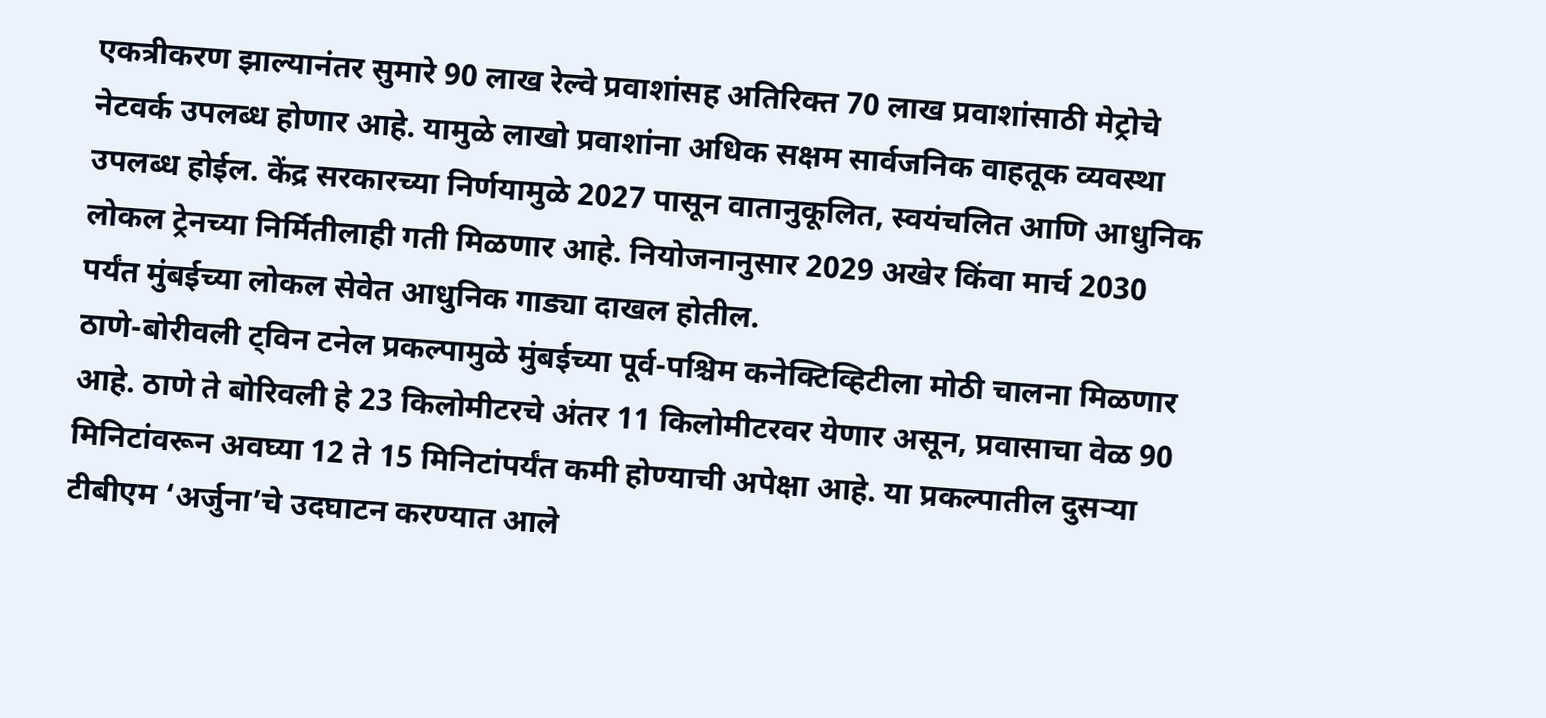एकत्रीकरण झाल्यानंतर सुमारे 90 लाख रेल्वे प्रवाशांसह अतिरिक्त 70 लाख प्रवाशांसाठी मेट्रोचे नेटवर्क उपलब्ध होणार आहे. यामुळे लाखो प्रवाशांना अधिक सक्षम सार्वजनिक वाहतूक व्यवस्था उपलब्ध होईल. केंद्र सरकारच्या निर्णयामुळे 2027 पासून वातानुकूलित, स्वयंचलित आणि आधुनिक लोकल ट्रेनच्या निर्मितीलाही गती मिळणार आहे. नियोजनानुसार 2029 अखेर किंवा मार्च 2030 पर्यंत मुंबईच्या लोकल सेवेत आधुनिक गाड्या दाखल होतील.
ठाणे-बोरीवली ट्विन टनेल प्रकल्पामुळे मुंबईच्या पूर्व-पश्चिम कनेक्टिव्हिटीला मोठी चालना मिळणार आहे. ठाणे ते बोरिवली हे 23 किलोमीटरचे अंतर 11 किलोमीटरवर येणार असून, प्रवासाचा वेळ 90 मिनिटांवरून अवघ्या 12 ते 15 मिनिटांपर्यंत कमी होण्याची अपेक्षा आहे. या प्रकल्पातील दुसऱ्या टीबीएम ‘अर्जुना’चे उदघाटन करण्यात आले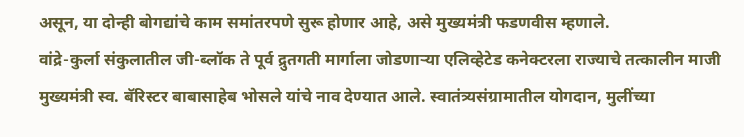असून, या दोन्ही बोगद्यांचे काम समांतरपणे सुरू होणार आहे, असे मुख्यमंत्री फडणवीस म्हणाले.
वांद्रे-कुर्ला संकुलातील जी-ब्लॉक ते पूर्व द्रुतगती मार्गाला जोडणाऱ्या एलिव्हेटेड कनेक्टरला राज्याचे तत्कालीन माजी मुख्यमंत्री स्व. बॅरिस्टर बाबासाहेब भोसले यांचे नाव देण्यात आले. स्वातंत्र्यसंग्रामातील योगदान, मुलींच्या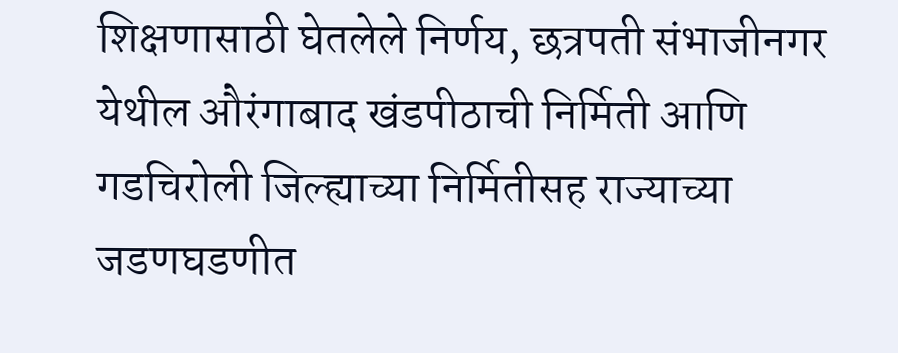शिक्षणासाठी घेतलेले निर्णय, छत्रपती संभाजीनगर येथील औरंगाबाद खंडपीठाची निर्मिती आणि गडचिरोली जिल्ह्याच्या निर्मितीसह राज्याच्या जडणघडणीत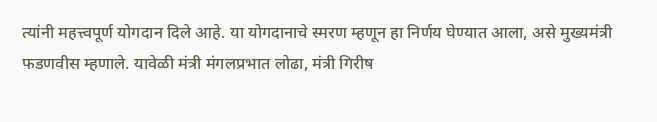त्यांनी महत्त्वपूर्ण योगदान दिले आहे. या योगदानाचे स्मरण म्हणून हा निर्णय घेण्यात आला, असे मुख्यमंत्री फडणवीस म्हणाले. यावेळी मंत्री मंगलप्रभात लोढा, मंत्री गिरीष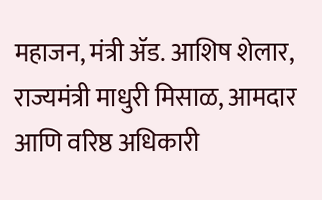महाजन, मंत्री ॲड. आशिष शेलार, राज्यमंत्री माधुरी मिसाळ, आमदार आणि वरिष्ठ अधिकारी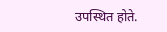उपस्थित होते.